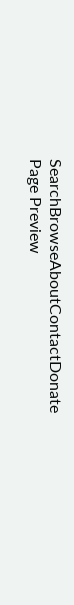SearchBrowseAboutContactDonate
Page Preview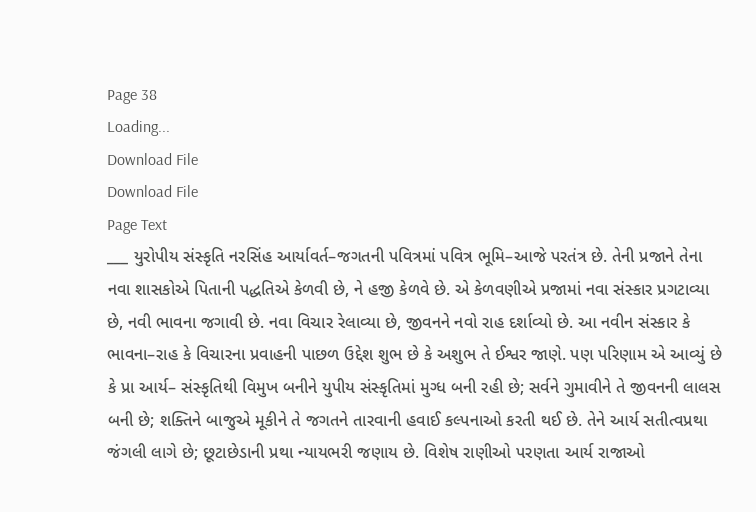Page 38
Loading...
Download File
Download File
Page Text
___ યુરોપીય સંસ્કૃતિ નરસિંહ આર્યાવર્ત–જગતની પવિત્રમાં પવિત્ર ભૂમિ–આજે પરતંત્ર છે. તેની પ્રજાને તેના નવા શાસકોએ પિતાની પદ્ધતિએ કેળવી છે, ને હજી કેળવે છે. એ કેળવણીએ પ્રજામાં નવા સંસ્કાર પ્રગટાવ્યા છે, નવી ભાવના જગાવી છે. નવા વિચાર રેલાવ્યા છે, જીવનને નવો રાહ દર્શાવ્યો છે. આ નવીન સંસ્કાર કે ભાવના–રાહ કે વિચારના પ્રવાહની પાછળ ઉદ્દેશ શુભ છે કે અશુભ તે ઈશ્વર જાણે. પણ પરિણામ એ આવ્યું છે કે પ્રા આર્ય– સંસ્કૃતિથી વિમુખ બનીને યુપીય સંસ્કૃતિમાં મુગ્ધ બની રહી છે; સર્વને ગુમાવીને તે જીવનની લાલસ બની છે; શક્તિને બાજુએ મૂકીને તે જગતને તારવાની હવાઈ કલ્પનાઓ કરતી થઈ છે. તેને આર્ય સતીત્વપ્રથા જંગલી લાગે છે; છૂટાછેડાની પ્રથા ન્યાયભરી જણાય છે. વિશેષ રાણીઓ પરણતા આર્ય રાજાઓ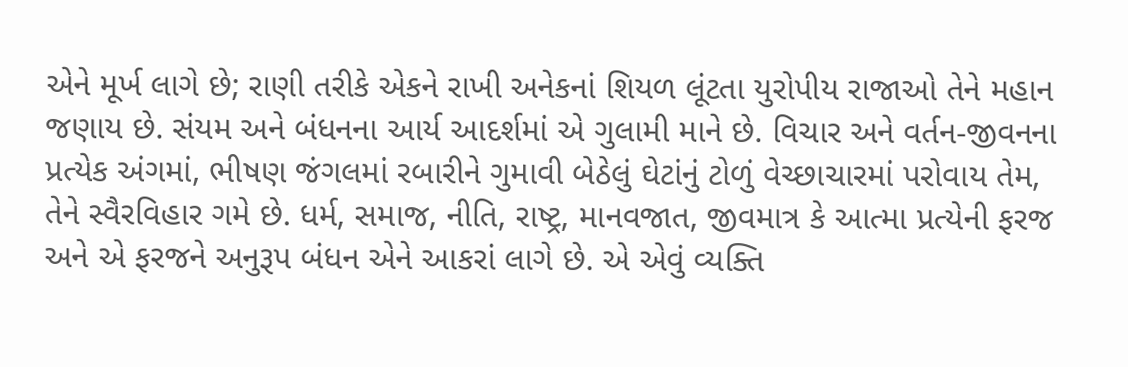એને મૂર્ખ લાગે છે; રાણી તરીકે એકને રાખી અનેકનાં શિયળ લૂંટતા યુરોપીય રાજાઓ તેને મહાન જણાય છે. સંયમ અને બંધનના આર્ય આદર્શમાં એ ગુલામી માને છે. વિચાર અને વર્તન-જીવનના પ્રત્યેક અંગમાં, ભીષણ જંગલમાં રબારીને ગુમાવી બેઠેલું ઘેટાંનું ટોળું વેચ્છાચારમાં પરોવાય તેમ, તેને સ્વૈરવિહાર ગમે છે. ધર્મ, સમાજ, નીતિ, રાષ્ટ્ર, માનવજાત, જીવમાત્ર કે આત્મા પ્રત્યેની ફરજ અને એ ફરજને અનુરૂપ બંધન એને આકરાં લાગે છે. એ એવું વ્યક્તિ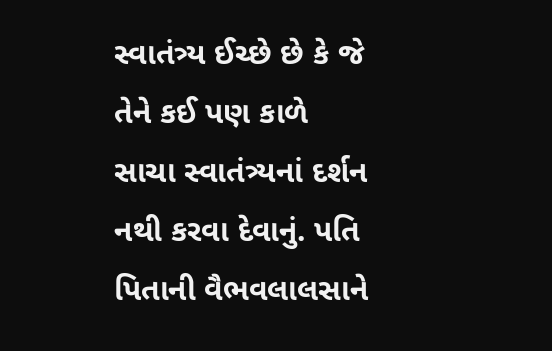સ્વાતંત્ર્ય ઈચ્છે છે કે જે તેને કઈ પણ કાળે સાચા સ્વાતંત્ર્યનાં દર્શન નથી કરવા દેવાનું. પતિ પિતાની વૈભવલાલસાને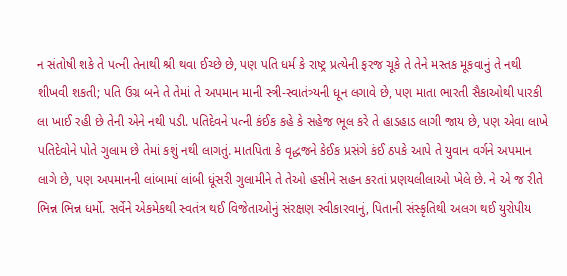ન સંતોષી શકે તે પત્ની તેનાથી શ્રી થવા ઈચ્છે છે, પણ પતિ ધર્મ કે રાષ્ટ્ર પ્રત્યેની ફરજ ચૂકે તે તેને મસ્તક મૂકવાનું તે નથી શીખવી શકતી; પતિ ઉગ્ર બને તે તેમાં તે અપમાન માની સ્ત્રી-સ્વાતંત્ર્યની ધૂન લગાવે છે, પણ માતા ભારતી સૈકાઓથી પારકી લા ખાઈ રહી છે તેની એને નથી પડી. પતિદેવને પત્ની કંઈક કહે કે સહેજ ભૂલ કરે તે હાડહાડ લાગી જાય છે, પણ એવા લાખે પતિદેવોને પોતે ગુલામ છે તેમાં કશું નથી લાગતું. માતપિતા કે વૃદ્ધજને કેઈક પ્રસંગે કંઈ ઠપકે આપે તે યુવાન વર્ગને અપમાન લાગે છે, પણ અપમાનની લાંબામાં લાંબી ધૂંસરી ગુલામીને તે તેઓ હસીને સહન કરતાં પ્રણયલીલાઓ ખેલે છે. ને એ જ રીતે ભિન્ન ભિન્ન ધર્મો. સર્વેને એકમેકથી સ્વતંત્ર થઈ વિજેતાઓનું સંરક્ષણ સ્વીકારવાનું, પિતાની સંસ્કૃતિથી અલગ થઈ યુરોપીય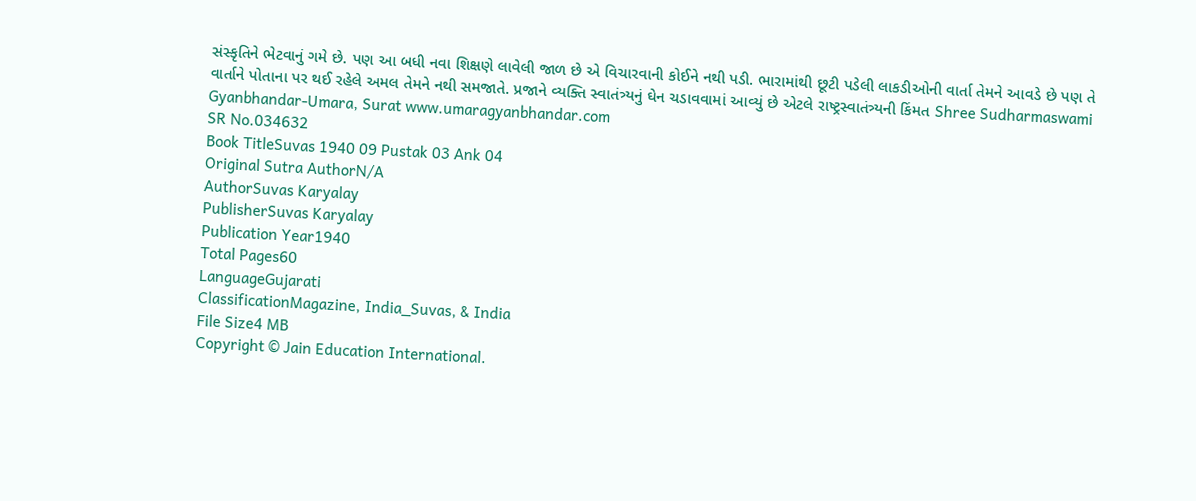સંસ્કૃતિને ભેટવાનું ગમે છે. પણ આ બધી નવા શિક્ષણે લાવેલી જાળ છે એ વિચારવાની કોઈને નથી પડી. ભારામાંથી છૂટી પડેલી લાકડીઓની વાર્તા તેમને આવડે છે પણ તે વાર્તાને પોતાના પર થઈ રહેલે અમલ તેમને નથી સમજાતે. પ્રજાને વ્યક્તિ સ્વાતંત્ર્યનું ઘેન ચડાવવામાં આવ્યું છે એટલે રાષ્ટ્રસ્વાતંત્ર્યની કિંમત Shree Sudharmaswami Gyanbhandar-Umara, Surat www.umaragyanbhandar.com
SR No.034632
Book TitleSuvas 1940 09 Pustak 03 Ank 04
Original Sutra AuthorN/A
AuthorSuvas Karyalay
PublisherSuvas Karyalay
Publication Year1940
Total Pages60
LanguageGujarati
ClassificationMagazine, India_Suvas, & India
File Size4 MB
Copyright © Jain Education International.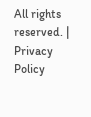All rights reserved. | Privacy Policy